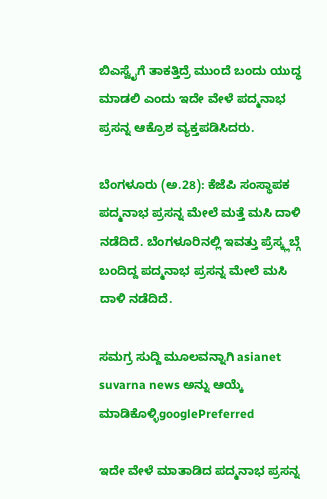ಬಿಎಸ್ವೈಗೆ ತಾಕತ್ತಿದ್ರೆ ಮುಂದೆ ಬಂದು ಯುದ್ಧ ಮಾಡಲಿ ಎಂದು ಇದೇ ವೇಳೆ ಪದ್ಮನಾಭ ಪ್ರಸನ್ನ ಆಕ್ರೊಶ ವ್ಯಕ್ತಪಡಿಸಿದರು.

ಬೆಂಗಳೂರು (ಅ.28): ಕೆಜೆಪಿ ಸಂಸ್ಥಾಪಕ ಪದ್ಮನಾಭ ಪ್ರಸನ್ನ ಮೇಲೆ ಮತ್ತೆ ಮಸಿ ದಾಳಿ ನಡೆದಿದೆ. ಬೆಂಗಳೂರಿನಲ್ಲಿ ಇವತ್ತು ಪ್ರೆಸ್ಕ್ಲಬ್ಗೆ ಬಂದಿದ್ದ ಪದ್ಮನಾಭ ಪ್ರಸನ್ನ ಮೇಲೆ ಮಸಿ ದಾಳಿ ನಡೆದಿದೆ.

ಸಮಗ್ರ ಸುದ್ದಿ ಮೂಲವನ್ನಾಗಿ asianet suvarna news ಅನ್ನು ಆಯ್ಕೆ ಮಾಡಿಕೊಳ್ಳಿgooglePreferred

ಇದೇ ವೇಳೆ ಮಾತಾಡಿದ ಪದ್ಮನಾಭ ಪ್ರಸನ್ನ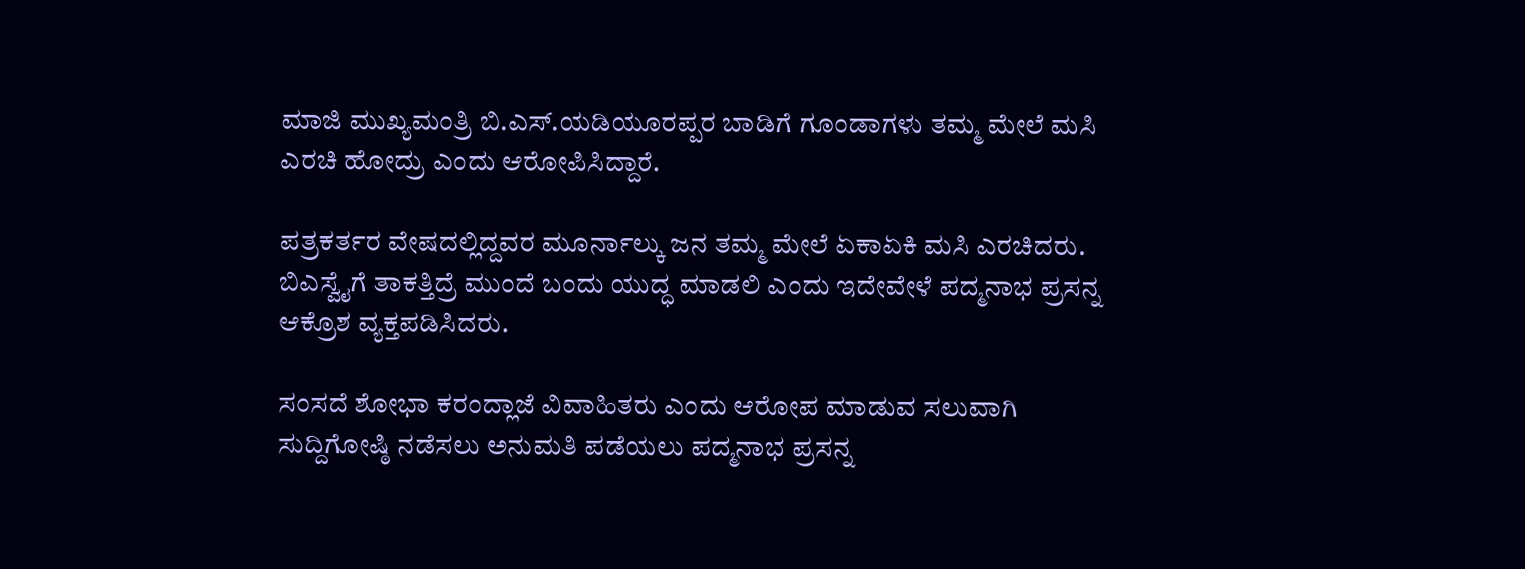ಮಾಜಿ ಮುಖ್ಯಮಂತ್ರಿ ಬಿ.ಎಸ್.ಯಡಿಯೂರಪ್ಪರ ಬಾಡಿಗೆ ಗೂಂಡಾಗಳು ತಮ್ಮ ಮೇಲೆ ಮಸಿ ಎರಚಿ ಹೋದ್ರು ಎಂದು ಆರೋಪಿಸಿದ್ದಾರೆ.

ಪತ್ರಕರ್ತರ ವೇಷದಲ್ಲಿದ್ದವರ ಮೂರ್ನಾಲ್ಕು ಜನ ತಮ್ಮ ಮೇಲೆ ಏಕಾಏಕಿ ಮಸಿ ಎರಚಿದರು. ಬಿಎಸ್ವೈಗೆ ತಾಕತ್ತಿದ್ರೆ ಮುಂದೆ ಬಂದು ಯುದ್ಧ ಮಾಡಲಿ ಎಂದು ಇದೇವೇಳೆ ಪದ್ಮನಾಭ ಪ್ರಸನ್ನ ಆಕ್ರೊಶ ವ್ಯಕ್ತಪಡಿಸಿದರು.

ಸಂಸದೆ ಶೋಭಾ ಕರಂದ್ಲಾಜೆ ವಿವಾಹಿತರು ಎಂದು ಆರೋಪ ಮಾಡುವ ಸಲುವಾಗಿ ಸುದ್ದಿಗೋಷ್ಠಿ ನಡೆಸಲು ಅನುಮತಿ ಪಡೆಯಲು ಪದ್ಮನಾಭ ಪ್ರಸನ್ನ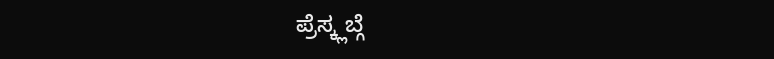ಪ್ರೆಸ್ಕ್ಲಬ್ಗೆ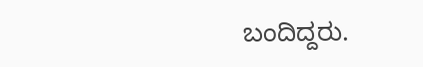ಬಂದಿದ್ದರು.